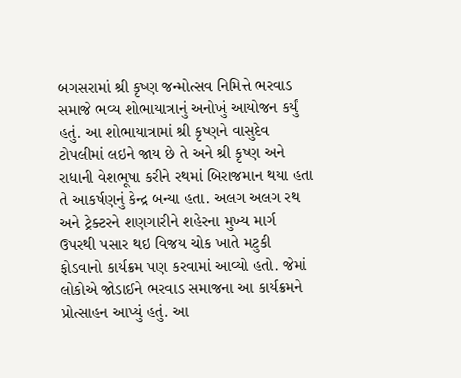બગસરામાં શ્રી કૃષ્ણ જન્મોત્સવ નિમિત્તે ભરવાડ સમાજે ભવ્ય શોભાયાત્રાનું અનોખું આયોજન કર્યું હતું. આ શોભાયાત્રામાં શ્રી કૃષ્ણને વાસુદેવ ટોપલીમાં લઇને જાય છે તે અને શ્રી કૃષ્ણ અને રાધાની વેશભૂષા કરીને રથમાં બિરાજમાન થયા હતા તે આકર્ષણનું કેન્દ્ર બન્યા હતા. અલગ અલગ રથ અને ટ્રેક્ટરને શણગારીને શહેરના મુખ્ય માર્ગ ઉપરથી પસાર થઇ વિજય ચોક ખાતે મટુકી ફોડવાનો કાર્યક્રમ પણ કરવામાં આવ્યો હતો. જેમાં લોકોએ જોડાઈને ભરવાડ સમાજના આ કાર્યક્રમને પ્રોત્સાહન આપ્યું હતું. આ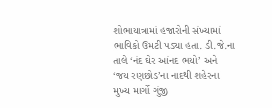શોભાયાત્રામાં હજારોની સંખ્યામાં ભાવિકો ઉમટી પડ્યા હતા. ડી.જે.ના તાલે ‘નંદ ઘેર આંનદ ભયો’ અને ‘જય રણછોડ’ના નાદથી શહેરના મુખ્ય માર્ગો ગુંજી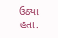ઉઠ્યા હતા.